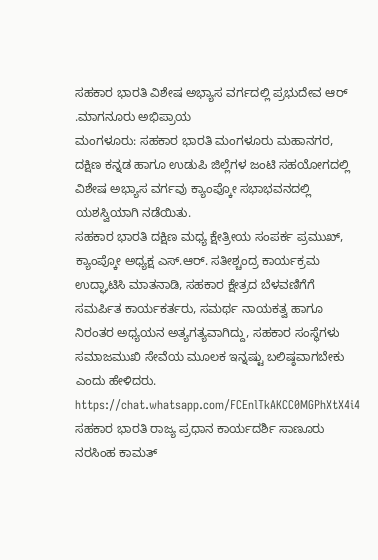ಸಹಕಾರ ಭಾರತಿ ವಿಶೇಷ ಅಭ್ಯಾಸ ವರ್ಗದಲ್ಲಿ ಪ್ರಭುದೇವ ಆರ್ .ಮಾಗನೂರು ಅಭಿಪ್ರಾಯ
ಮಂಗಳೂರು: ಸಹಕಾರ ಭಾರತಿ ಮಂಗಳೂರು ಮಹಾನಗರ, ದಕ್ಷಿಣ ಕನ್ನಡ ಹಾಗೂ ಉಡುಪಿ ಜಿಲ್ಲೆಗಳ ಜಂಟಿ ಸಹಯೋಗದಲ್ಲಿ ವಿಶೇಷ ಅಭ್ಯಾಸ ವರ್ಗವು ಕ್ಯಾಂಪ್ಕೋ ಸಭಾಭವನದಲ್ಲಿ ಯಶಸ್ವಿಯಾಗಿ ನಡೆಯಿತು.
ಸಹಕಾರ ಭಾರತಿ ದಕ್ಷಿಣ ಮಧ್ಯ ಕ್ಷೇತ್ರೀಯ ಸಂಪರ್ಕ ಪ್ರಮುಖ್, ಕ್ಯಾಂಪ್ಕೋ ಅಧ್ಯಕ್ಷ ಎಸ್.ಆರ್. ಸತೀಶ್ಚಂದ್ರ ಕಾರ್ಯಕ್ರಮ ಉದ್ಘಾಟಿಸಿ ಮಾತನಾಡಿ, ಸಹಕಾರ ಕ್ಷೇತ್ರದ ಬೆಳವಣಿಗೆಗೆ ಸಮರ್ಪಿತ ಕಾರ್ಯಕರ್ತರು, ಸಮರ್ಥ ನಾಯಕತ್ವ ಹಾಗೂ ನಿರಂತರ ಅಧ್ಯಯನ ಅತ್ಯಗತ್ಯವಾಗಿದ್ದು, ಸಹಕಾರ ಸಂಸ್ಥೆಗಳು ಸಮಾಜಮುಖಿ ಸೇವೆಯ ಮೂಲಕ ಇನ್ನಷ್ಟು ಬಲಿಷ್ಠವಾಗಬೇಕು ಎಂದು ಹೇಳಿದರು.
https://chat.whatsapp.com/FCEnlTkAKCC0MGPhXtX4i4
ಸಹಕಾರ ಭಾರತಿ ರಾಜ್ಯ ಪ್ರಧಾನ ಕಾರ್ಯದರ್ಶಿ ಸಾಣೂರು ನರಸಿಂಹ ಕಾಮತ್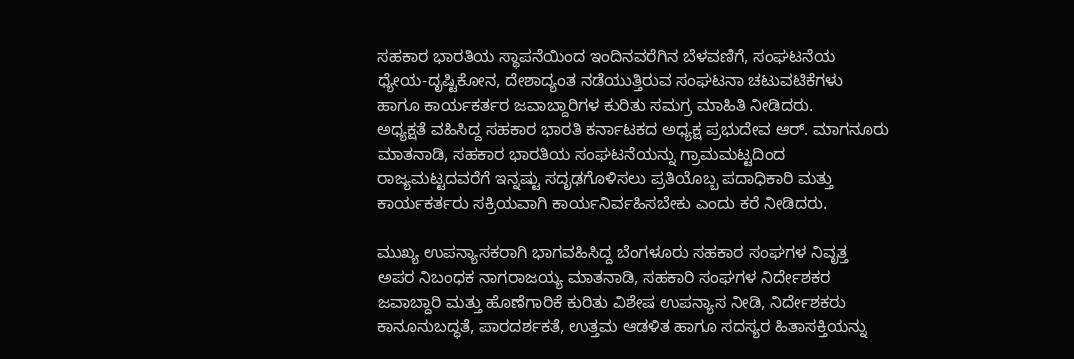ಸಹಕಾರ ಭಾರತಿಯ ಸ್ಥಾಪನೆಯಿಂದ ಇಂದಿನವರೆಗಿನ ಬೆಳವಣಿಗೆ, ಸಂಘಟನೆಯ ಧ್ಯೇಯ-ದೃಷ್ಟಿಕೋನ, ದೇಶಾದ್ಯಂತ ನಡೆಯುತ್ತಿರುವ ಸಂಘಟನಾ ಚಟುವಟಿಕೆಗಳು ಹಾಗೂ ಕಾರ್ಯಕರ್ತರ ಜವಾಬ್ದಾರಿಗಳ ಕುರಿತು ಸಮಗ್ರ ಮಾಹಿತಿ ನೀಡಿದರು.
ಅಧ್ಯಕ್ಷತೆ ವಹಿಸಿದ್ದ ಸಹಕಾರ ಭಾರತಿ ಕರ್ನಾಟಕದ ಅಧ್ಯಕ್ಷ ಪ್ರಭುದೇವ ಆರ್. ಮಾಗನೂರು ಮಾತನಾಡಿ, ಸಹಕಾರ ಭಾರತಿಯ ಸಂಘಟನೆಯನ್ನು ಗ್ರಾಮಮಟ್ಟದಿಂದ ರಾಜ್ಯಮಟ್ಟದವರೆಗೆ ಇನ್ನಷ್ಟು ಸದೃಢಗೊಳಿಸಲು ಪ್ರತಿಯೊಬ್ಬ ಪದಾಧಿಕಾರಿ ಮತ್ತು ಕಾರ್ಯಕರ್ತರು ಸಕ್ರಿಯವಾಗಿ ಕಾರ್ಯನಿರ್ವಹಿಸಬೇಕು ಎಂದು ಕರೆ ನೀಡಿದರು.

ಮುಖ್ಯ ಉಪನ್ಯಾಸಕರಾಗಿ ಭಾಗವಹಿಸಿದ್ದ ಬೆಂಗಳೂರು ಸಹಕಾರ ಸಂಘಗಳ ನಿವೃತ್ತ ಅಪರ ನಿಬಂಧಕ ನಾಗರಾಜಯ್ಯ ಮಾತನಾಡಿ, ಸಹಕಾರಿ ಸಂಘಗಳ ನಿರ್ದೇಶಕರ ಜವಾಬ್ದಾರಿ ಮತ್ತು ಹೊಣೆಗಾರಿಕೆ ಕುರಿತು ವಿಶೇಷ ಉಪನ್ಯಾಸ ನೀಡಿ, ನಿರ್ದೇಶಕರು ಕಾನೂನುಬದ್ಧತೆ, ಪಾರದರ್ಶಕತೆ, ಉತ್ತಮ ಆಡಳಿತ ಹಾಗೂ ಸದಸ್ಯರ ಹಿತಾಸಕ್ತಿಯನ್ನು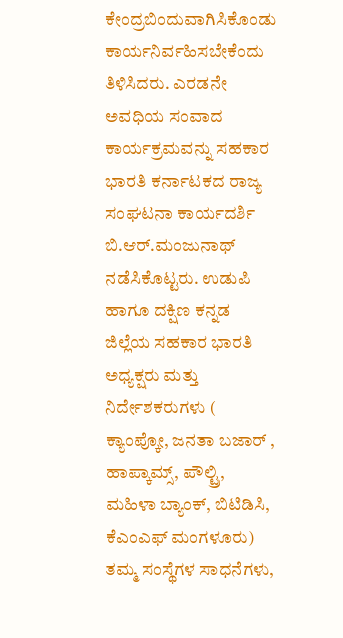ಕೇಂದ್ರಬಿಂದುವಾಗಿಸಿಕೊಂಡು ಕಾರ್ಯನಿರ್ವಹಿಸಬೇಕೆಂದು ತಿಳಿಸಿದರು. ಎರಡನೇ ಅವಧಿಯ ಸಂವಾದ ಕಾರ್ಯಕ್ರಮವನ್ನು ಸಹಕಾರ ಭಾರತಿ ಕರ್ನಾಟಕದ ರಾಜ್ಯ ಸಂಘಟನಾ ಕಾರ್ಯದರ್ಶಿ ಬಿ.ಆರ್.ಮಂಜುನಾಥ್ ನಡೆಸಿಕೊಟ್ಟರು. ಉಡುಪಿ ಹಾಗೂ ದಕ್ಷಿಣ ಕನ್ನಡ ಜಿಲ್ಲೆಯ ಸಹಕಾರ ಭಾರತಿ ಅಧ್ಯಕ್ಷರು ಮತ್ತು ನಿರ್ದೇಶಕರುಗಳು ( ಕ್ಯಾಂಪ್ಕೋ, ಜನತಾ ಬಜಾರ್ , ಹಾಪ್ಕಾಮ್ಸ್, ಪೌಲ್ಟ್ರಿ, ಮಹಿಳಾ ಬ್ಯಾಂಕ್, ಬಿಟಿಡಿಸಿ, ಕೆಎಂಎಫ್ ಮಂಗಳೂರು) ತಮ್ಮ ಸಂಸ್ಥೆಗಳ ಸಾಧನೆಗಳು,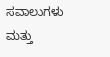ಸವಾಲುಗಳು ಮತ್ತು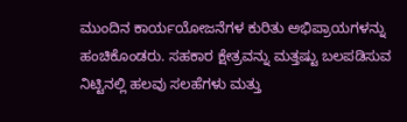ಮುಂದಿನ ಕಾರ್ಯಯೋಜನೆಗಳ ಕುರಿತು ಅಭಿಪ್ರಾಯಗಳನ್ನು ಹಂಚಿಕೊಂಡರು. ಸಹಕಾರ ಕ್ಷೇತ್ರವನ್ನು ಮತ್ತಷ್ಟು ಬಲಪಡಿಸುವ ನಿಟ್ಟಿನಲ್ಲಿ ಹಲವು ಸಲಹೆಗಳು ಮತ್ತು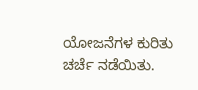ಯೋಜನೆಗಳ ಕುರಿತು ಚರ್ಚೆ ನಡೆಯಿತು.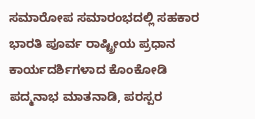ಸಮಾರೋಪ ಸಮಾರಂಭದಲ್ಲಿ ಸಹಕಾರ ಭಾರತಿ ಪೂರ್ವ ರಾಷ್ಟ್ರೀಯ ಪ್ರಧಾನ ಕಾರ್ಯದರ್ಶಿಗಳಾದ ಕೊಂಕೋಡಿ ಪದ್ಮನಾಭ ಮಾತನಾಡಿ, ಪರಸ್ಪರ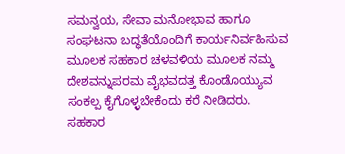ಸಮನ್ವಯ, ಸೇವಾ ಮನೋಭಾವ ಹಾಗೂ ಸಂಘಟನಾ ಬದ್ಧತೆಯೊಂದಿಗೆ ಕಾರ್ಯನಿರ್ವಹಿಸುವ ಮೂಲಕ ಸಹಕಾರ ಚಳವಳಿಯ ಮೂಲಕ ನಮ್ಮ ದೇಶವನ್ನುಪರಮ ವೈಭವದತ್ತ ಕೊಂಡೊಯ್ಯುವ ಸಂಕಲ್ಪ ಕೈಗೊಳ್ಳಬೇಕೆಂದು ಕರೆ ನೀಡಿದರು.
ಸಹಕಾರ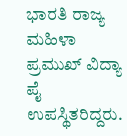ಭಾರತಿ ರಾಜ್ಯ ಮಹಿಳಾ ಪ್ರಮುಖ್ ವಿದ್ಯಾ ಪೈ ಉಪಸ್ಥಿತರಿದ್ದರು.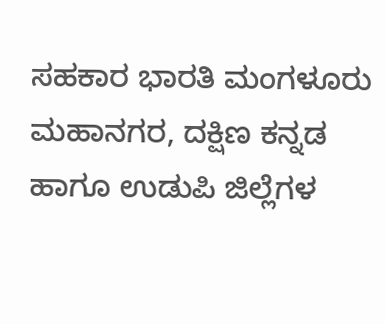ಸಹಕಾರ ಭಾರತಿ ಮಂಗಳೂರು ಮಹಾನಗರ, ದಕ್ಷಿಣ ಕನ್ನಡ ಹಾಗೂ ಉಡುಪಿ ಜಿಲ್ಲೆಗಳ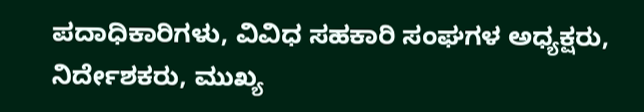ಪದಾಧಿಕಾರಿಗಳು, ವಿವಿಧ ಸಹಕಾರಿ ಸಂಘಗಳ ಅಧ್ಯಕ್ಷರು, ನಿರ್ದೇಶಕರು, ಮುಖ್ಯ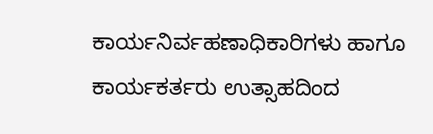ಕಾರ್ಯನಿರ್ವಹಣಾಧಿಕಾರಿಗಳು ಹಾಗೂ ಕಾರ್ಯಕರ್ತರು ಉತ್ಸಾಹದಿಂದ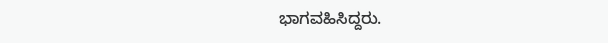ಭಾಗವಹಿಸಿದ್ದರು.